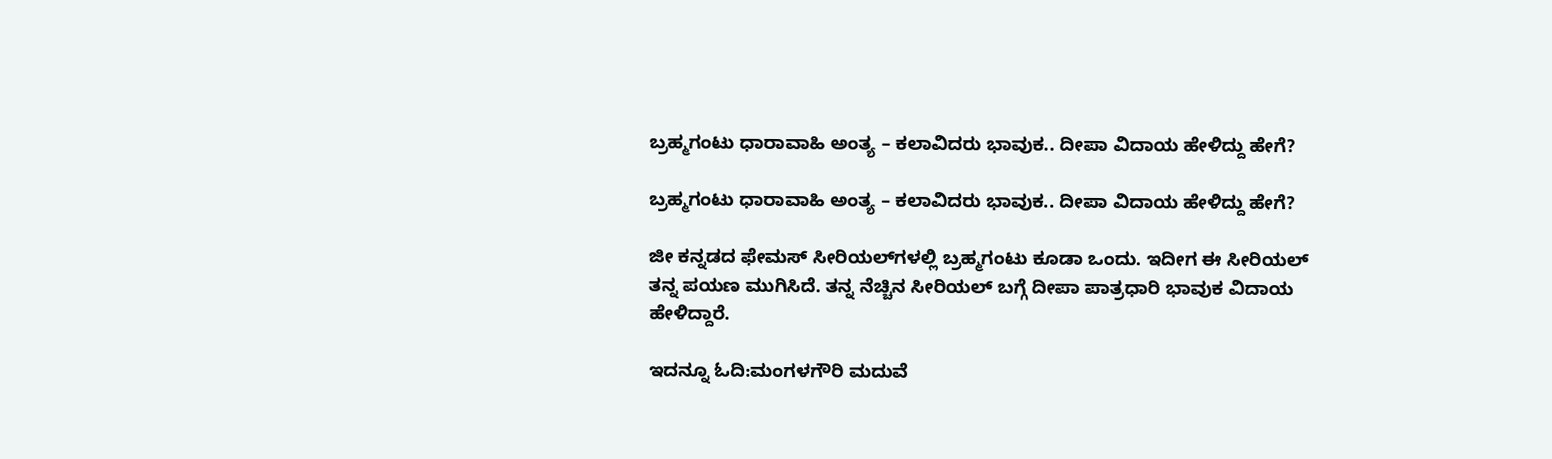ಬ್ರಹ್ಮಗಂಟು ಧಾರಾವಾಹಿ ಅಂತ್ಯ – ಕಲಾವಿದರು ಭಾವುಕ.. ದೀಪಾ ವಿದಾಯ ಹೇಳಿದ್ದು ಹೇಗೆ?

ಬ್ರಹ್ಮಗಂಟು ಧಾರಾವಾಹಿ ಅಂತ್ಯ – ಕಲಾವಿದರು ಭಾವುಕ.. ದೀಪಾ ವಿದಾಯ ಹೇಳಿದ್ದು ಹೇಗೆ?

ಜೀ ಕನ್ನಡದ ಫೇಮಸ್ ಸೀರಿಯಲ್‌ಗಳಲ್ಲಿ ಬ್ರಹ್ಮಗಂಟು ಕೂಡಾ ಒಂದು. ಇದೀಗ ಈ ಸೀರಿಯಲ್ ತನ್ನ ಪಯಣ ಮುಗಿಸಿದೆ. ತನ್ನ ನೆಚ್ಚಿನ ಸೀರಿಯಲ್ ಬಗ್ಗೆ ದೀಪಾ ಪಾತ್ರಧಾರಿ ಭಾವುಕ ವಿದಾಯ ಹೇಳಿದ್ದಾರೆ.

ಇದನ್ನೂ ಓದಿ:ಮಂಗಳಗೌರಿ ಮದುವೆ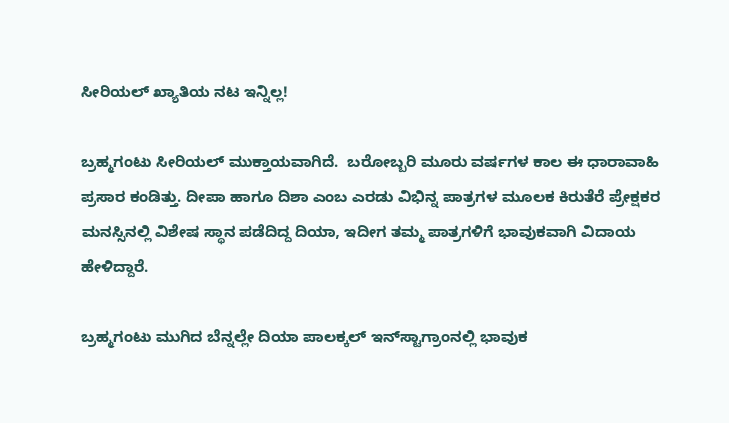ಸೀರಿಯಲ್‌ ಖ್ಯಾತಿಯ ನಟ ಇನ್ನಿಲ್ಲ!

ಬ್ರಹ್ಮಗಂಟು ಸೀರಿಯಲ್ ಮುಕ್ತಾಯವಾಗಿದೆ.  ಬರೋಬ್ಬರಿ ಮೂರು ವರ್ಷಗಳ ಕಾಲ ಈ ಧಾರಾವಾಹಿ  ಪ್ರಸಾರ ಕಂಡಿತ್ತು. ದೀಪಾ ಹಾಗೂ ದಿಶಾ ಎಂಬ ಎರಡು ವಿಭಿನ್ನ ಪಾತ್ರಗಳ ಮೂಲಕ ಕಿರುತೆರೆ ಪ್ರೇಕ್ಷಕರ ಮನಸ್ಸಿನಲ್ಲಿ ವಿಶೇಷ ಸ್ಥಾನ ಪಡೆದಿದ್ದ ದಿಯಾ, ಇದೀಗ ತಮ್ಮ ಪಾತ್ರಗಳಿಗೆ ಭಾವುಕವಾಗಿ ವಿದಾಯ ಹೇಳಿದ್ದಾರೆ.

ಬ್ರಹ್ಮಗಂಟು ಮುಗಿದ ಬೆನ್ನಲ್ಲೇ ದಿಯಾ ಪಾಲಕ್ಕಲ್‌ ಇನ್‌ಸ್ಟಾಗ್ರಾಂನಲ್ಲಿ ಭಾವುಕ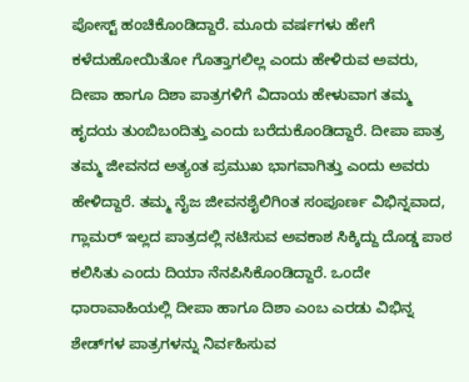ಪೋಸ್ಟ್‌ ಹಂಚಿಕೊಂಡಿದ್ದಾರೆ. ಮೂರು ವರ್ಷಗಳು ಹೇಗೆ ಕಳೆದುಹೋಯಿತೋ ಗೊತ್ತಾಗಲಿಲ್ಲ ಎಂದು ಹೇಳಿರುವ ಅವರು, ದೀಪಾ ಹಾಗೂ ದಿಶಾ ಪಾತ್ರಗಳಿಗೆ ವಿದಾಯ ಹೇಳುವಾಗ ತಮ್ಮ ಹೃದಯ ತುಂಬಿಬಂದಿತ್ತು ಎಂದು ಬರೆದುಕೊಂಡಿದ್ದಾರೆ. ದೀಪಾ ಪಾತ್ರ ತಮ್ಮ ಜೀವನದ ಅತ್ಯಂತ ಪ್ರಮುಖ ಭಾಗವಾಗಿತ್ತು ಎಂದು ಅವರು ಹೇಳಿದ್ದಾರೆ. ತಮ್ಮ ನೈಜ ಜೀವನಶೈಲಿಗಿಂತ ಸಂಪೂರ್ಣ ವಿಭಿನ್ನವಾದ, ಗ್ಲಾಮರ್‌ ಇಲ್ಲದ ಪಾತ್ರದಲ್ಲಿ ನಟಿಸುವ ಅವಕಾಶ ಸಿಕ್ಕಿದ್ದು ದೊಡ್ಡ ಪಾಠ ಕಲಿಸಿತು ಎಂದು ದಿಯಾ ನೆನಪಿಸಿಕೊಂಡಿದ್ದಾರೆ. ಒಂದೇ ಧಾರಾವಾಹಿಯಲ್ಲಿ ದೀಪಾ ಹಾಗೂ ದಿಶಾ ಎಂಬ ಎರಡು ವಿಭಿನ್ನ ಶೇಡ್‌ಗಳ ಪಾತ್ರಗಳನ್ನು ನಿರ್ವಹಿಸುವ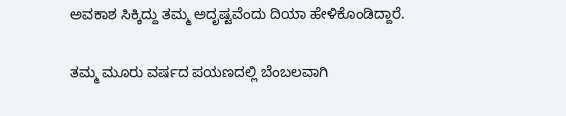ಅವಕಾಶ ಸಿಕ್ಕಿದ್ದು ತಮ್ಮ ಅದೃಷ್ಟವೆಂದು ದಿಯಾ ಹೇಳಿಕೊಂಡಿದ್ದಾರೆ.

ತಮ್ಮ ಮೂರು ವರ್ಷದ ಪಯಣದಲ್ಲಿ ಬೆಂಬಲವಾಗಿ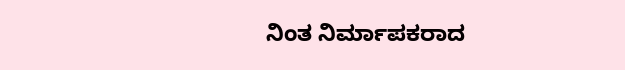ನಿಂತ ನಿರ್ಮಾಪಕರಾದ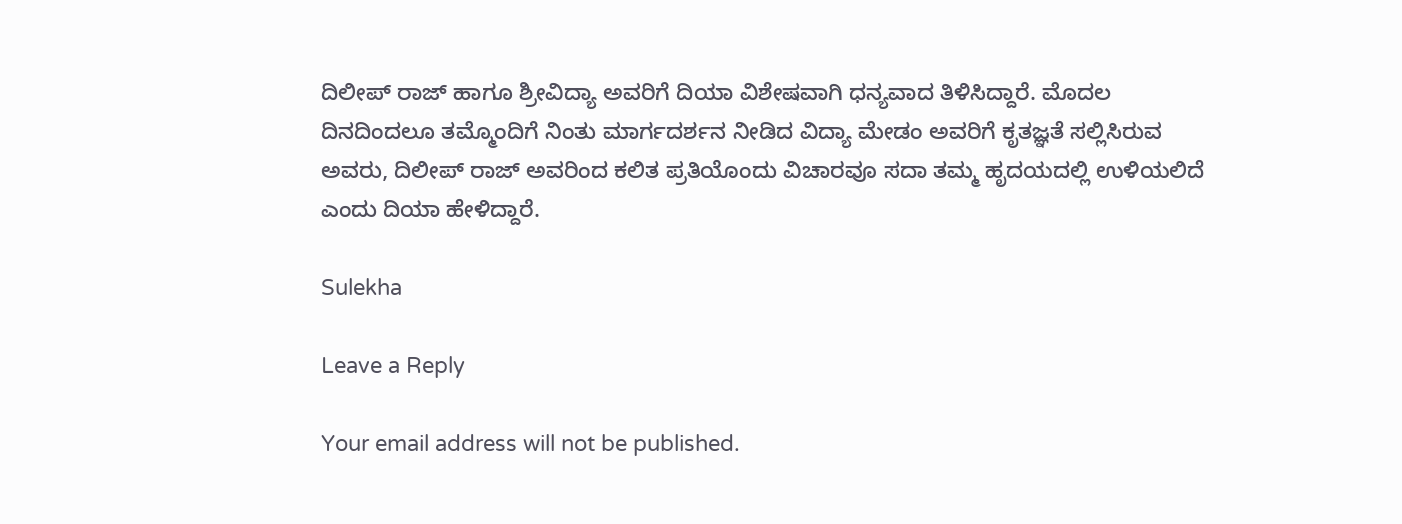ದಿಲೀಪ್‌ ರಾಜ್‌ ಹಾಗೂ ಶ್ರೀವಿದ್ಯಾ ಅವರಿಗೆ ದಿಯಾ ವಿಶೇಷವಾಗಿ ಧನ್ಯವಾದ ತಿಳಿಸಿದ್ದಾರೆ. ಮೊದಲ ದಿನದಿಂದಲೂ ತಮ್ಮೊಂದಿಗೆ ನಿಂತು ಮಾರ್ಗದರ್ಶನ ನೀಡಿದ ವಿದ್ಯಾ ಮೇಡಂ ಅವರಿಗೆ ಕೃತಜ್ಞತೆ ಸಲ್ಲಿಸಿರುವ ಅವರು, ದಿಲೀಪ್‌ ರಾಜ್‌ ಅವರಿಂದ ಕಲಿತ ಪ್ರತಿಯೊಂದು ವಿಚಾರವೂ ಸದಾ ತಮ್ಮ ಹೃದಯದಲ್ಲಿ ಉಳಿಯಲಿದೆ ಎಂದು ದಿಯಾ ಹೇಳಿದ್ದಾರೆ.

Sulekha

Leave a Reply

Your email address will not be published.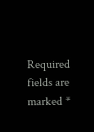Required fields are marked *